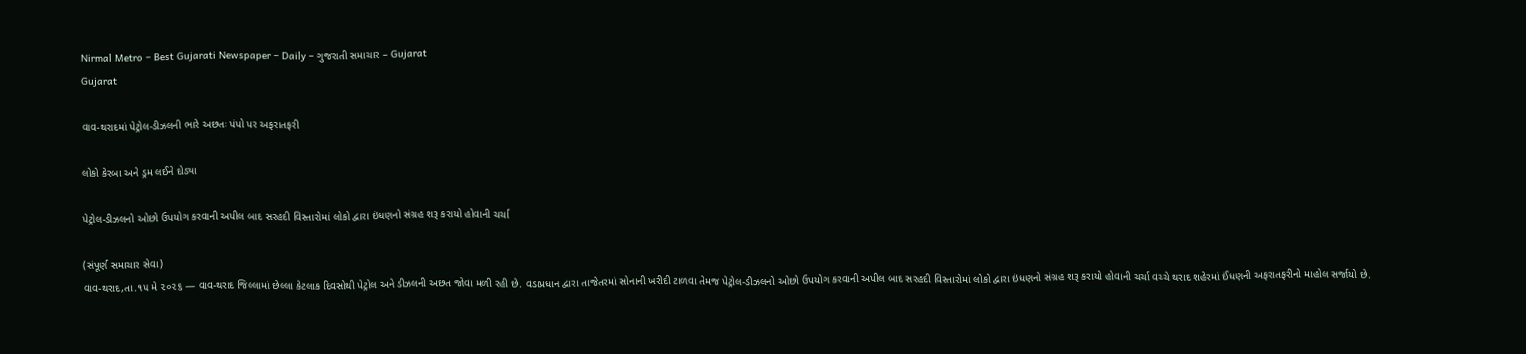Nirmal Metro – Best Gujarati Newspaper – Daily – ગુજરાતી સમાચાર – Gujarat
Gujarat

વાવ-થરાદમાં પેટ્રોલ-ડીઝલની ભારે અછતઃ પંપો પર અફરાતફરી

લોકો કેરબા અને ડ્રમ લઈને દોડ્યા

પેટ્રોલ-ડીઝલનો ઓછો ઉપયોગ કરવાની અપીલ બાદ સરહદી વિસ્તારોમાં લોકો દ્વારા ઇંધણનો સંગ્રહ શરૂ કરાયો હોવાની ચર્ચા

(સંપૂર્ણ સમાચાર સેવા)
વાવ-થરાદ,તા.૧૫ મે ૨૦૨૬ — વાવ-થરાદ જિલ્લામાં છેલ્લા કેટલાક દિવસોથી પેટ્રોલ અને ડીઝલની અછત જોવા મળી રહી છે. વડાપ્રધાન દ્વારા તાજેતરમાં સોનાની ખરીદી ટાળવા તેમજ પેટ્રોલ-ડીઝલનો ઓછો ઉપયોગ કરવાની અપીલ બાદ સરહદી વિસ્તારોમાં લોકો દ્વારા ઇંધણનો સંગ્રહ શરૂ કરાયો હોવાની ચર્ચા વચ્ચે થરાદ શહેરમાં ઈંધણની અફરાતફરીનો માહોલ સર્જાયો છે.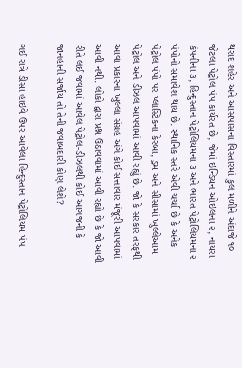થરાદ શહેર અને આસપાસના વિસ્તારમાં કુલ મળીને અંદાજે ૧૦ જેટલા પેટ્રોલ પંપ કાર્યરત છે, જેમાં ઇન્ડિયન ઓઇલના ૨, નાયરા કંપનીના ૩, હિન્દુસ્તાન પેટ્રોલિયમના ૩ અને ભારત પેટ્રોલિયમના ૨ પંપોનો સમાવેશ થાય છે. સ્થાનિક સ્તરે એવી ચર્ચા છે કે અનેક પેટ્રોલ પંપો પર પ્લાસ્ટિકના કેરબા, ડ્રમ અને સીસામાં ખુલ્લેઆમ પેટ્રોલ અને ડીઝલ આપવામાં આવી રહ્યું છે. જો કે સરકાર તરફથી આવા પ્રકારના ખુલ્લા સંગ્રહ અંગે કોઈ સત્તાવાર મંજૂરી આપવામાં આવી નથી. લોકો દ્વારા પ્રશ્ન ઉઠાવવામાં આવી રહ્યો છે કે જો આવી રીતે લઈ જવામાં આવેલ પેટ્રોલ-ડીઝલથી કોઈ આગજની કે જાનહાની સર્જાય તો તેની જવાબદારી કોણ લેશે?

ગઈ રાત્રે ડીસા હાઇવે ઉપર આવેલા હિન્દુસ્તાન પેટ્રોલિયમ પંપ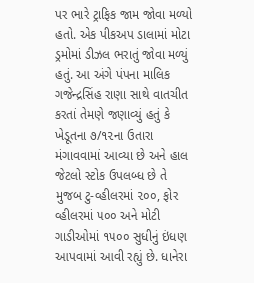પર ભારે ટ્રાફિક જામ જોવા મળ્યો હતો. એક પીકઅપ ડાલામાં મોટા ડ્રમોમાં ડીઝલ ભરાતું જોવા મળ્યું હતું. આ અંગે પંપના માલિક ગજેન્દ્રસિંહ રાણા સાથે વાતચીત કરતાં તેમણે જણાવ્યું હતું કે ખેડૂતના ૭/૧૨ના ઉતારા મંગાવવામાં આવ્યા છે અને હાલ જેટલો સ્ટોક ઉપલબ્ધ છે તે મુજબ ટુ-વ્હીલરમાં ૨૦૦, ફોર વ્હીલરમાં ૫૦૦ અને મોટી ગાડીઓમાં ૧૫૦૦ સુધીનું ઇંધણ આપવામાં આવી રહ્યું છે. ધાનેરા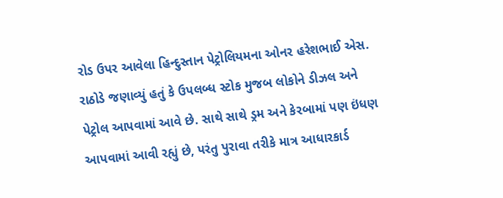રોડ ઉપર આવેલા હિન્દુસ્તાન પેટ્રોલિયમના ઓનર હરેશભાઈ એસ. રાઠોડે જણાવ્યું હતું કે ઉપલબ્ધ સ્ટોક મુજબ લોકોને ડીઝલ અને પેટ્રોલ આપવામાં આવે છે. સાથે સાથે ડ્રમ અને કેરબામાં પણ ઇંધણ આપવામાં આવી રહ્યું છે, પરંતુ પુરાવા તરીકે માત્ર આધારકાર્ડ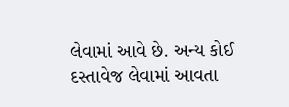લેવામાં આવે છે. અન્ય કોઈ દસ્તાવેજ લેવામાં આવતા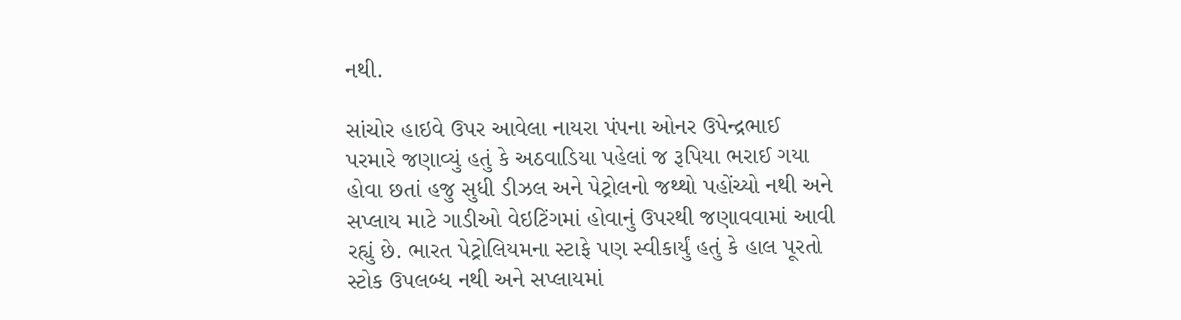નથી.

સાંચોર હાઇવે ઉપર આવેલા નાયરા પંપના ઓનર ઉપેન્દ્રભાઈ પરમારે જણાવ્યું હતું કે અઠવાડિયા પહેલાં જ રૂપિયા ભરાઈ ગયા હોવા છતાં હજુ સુધી ડીઝલ અને પેટ્રોલનો જથ્થો પહોંચ્યો નથી અને સપ્લાય માટે ગાડીઓ વેઇટિંગમાં હોવાનું ઉપરથી જણાવવામાં આવી રહ્યું છે. ભારત પેટ્રોલિયમના સ્ટાફે પણ સ્વીકાર્યું હતું કે હાલ પૂરતો સ્ટોક ઉપલબ્ધ નથી અને સપ્લાયમાં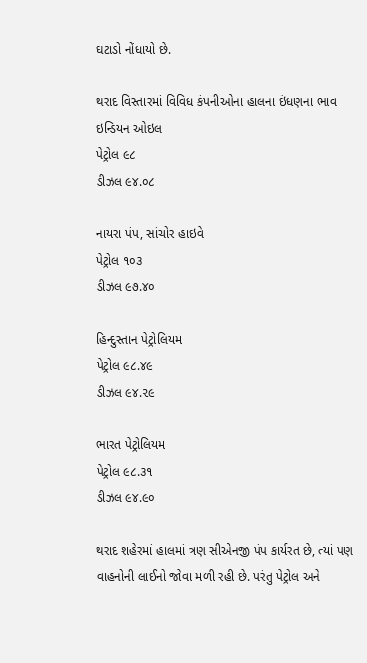ઘટાડો નોંધાયો છે.

થરાદ વિસ્તારમાં વિવિધ કંપનીઓના હાલના ઇંધણના ભાવ
ઇન્ડિયન ઓઇલ
પેટ્રોલ ૯૮
ડીઝલ ૯૪.૦૮

નાયરા પંપ, સાંચોર હાઇવે
પેટ્રોલ ૧૦૩
ડીઝલ ૯૭.૪૦

હિન્દુસ્તાન પેટ્રોલિયમ
પેટ્રોલ ૯૮.૪૯
ડીઝલ ૯૪.૨૯

ભારત પેટ્રોલિયમ
પેટ્રોલ ૯૮.૩૧
ડીઝલ ૯૪.૯૦

થરાદ શહેરમાં હાલમાં ત્રણ સીએનજી પંપ કાર્યરત છે, ત્યાં પણ વાહનોની લાઈનો જોવા મળી રહી છે. પરંતુ પેટ્રોલ અને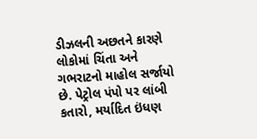ડીઝલની અછતને કારણે લોકોમાં ચિંતા અને ગભરાટનો માહોલ સર્જાયો છે. પેટ્રોલ પંપો પર લાંબી કતારો, મર્યાદિત ઇંધણ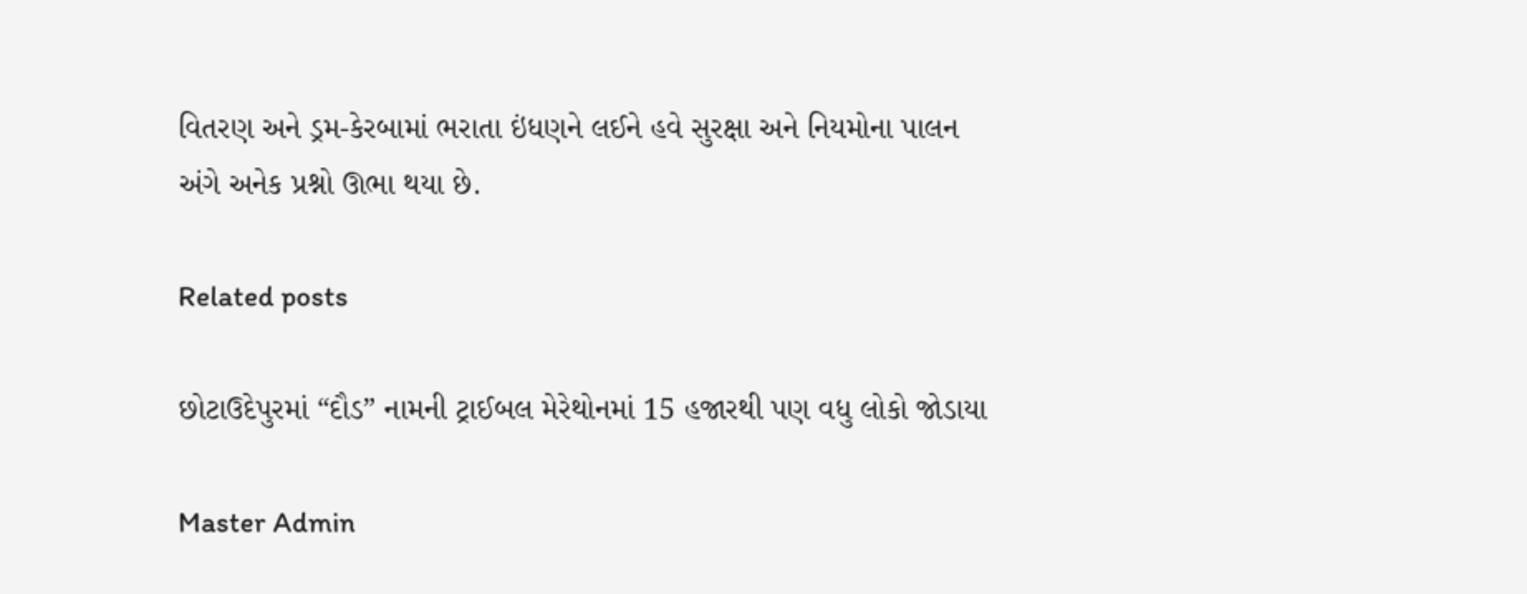વિતરણ અને ડ્રમ-કેરબામાં ભરાતા ઇંધણને લઈને હવે સુરક્ષા અને નિયમોના પાલન અંગે અનેક પ્રશ્નો ઊભા થયા છે.

Related posts

છોટાઉદેપુરમાં “દૌડ” નામની ટ્રાઈબલ મેરેથોનમાં 15 હજારથી પણ વધુ લોકો જોડાયા

Master Admin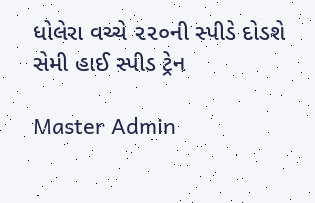ધોલેરા વચ્ચે ૨૨૦ની સ્પીડે દોડશે સેમી હાઈ સ્પીડ ટ્રેન

Master Admin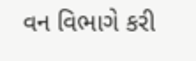વન વિભાગે કરી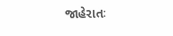જાહેરાતઃ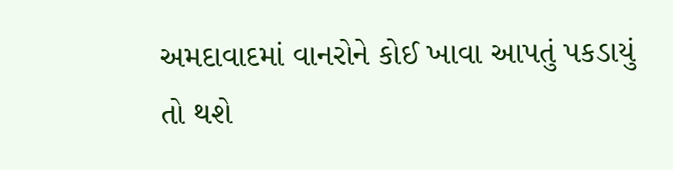અમદાવાદમાં વાનરોને કોઈ ખાવા આપતું પકડાયું તો થશે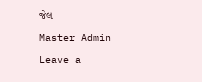જેલ

Master Admin

Leave a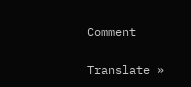Comment

Translate »